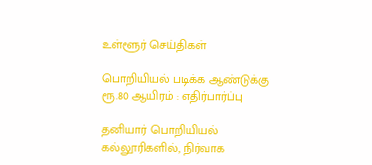உள்ளூர் செய்திகள்

பொறியியல் படிக்க ஆண்டுக்கு ரூ.80 ஆயிரம் : எதிர்பார்ப்பு

தனியார் பொறியியல் கல்லூரிகளில், நிர்வாக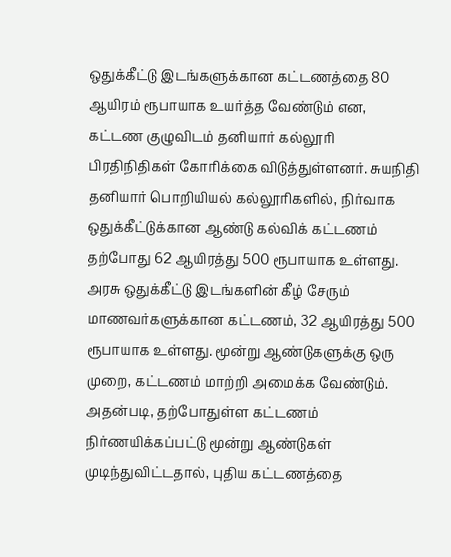ஒதுக்கீட்டு இடங்களுக்கான கட்டணத்தை 80 ஆயிரம் ரூபாயாக உயர்த்த வேண்டும் என, கட்டண குழுவிடம் தனியார் கல்லூரி பிரதிநிதிகள் கோரிக்கை விடுத்துள்ளனர். சுயநிதி தனியார் பொறியியல் கல்லூரிகளில், நிர்வாக ஒதுக்கீட்டுக்கான ஆண்டு கல்விக் கட்டணம் தற்போது 62 ஆயிரத்து 500 ரூபாயாக உள்ளது. அரசு ஒதுக்கீட்டு இடங்களின் கீழ் சேரும் மாணவர்களுக்கான கட்டணம், 32 ஆயிரத்து 500 ரூபாயாக உள்ளது. மூன்று ஆண்டுகளுக்கு ஒரு முறை, கட்டணம் மாற்றி அமைக்க வேண்டும். அதன்படி, தற்போதுள்ள கட்டணம் நிர்ணயிக்கப்பட்டு மூன்று ஆண்டுகள் முடிந்துவிட்டதால், புதிய கட்டணத்தை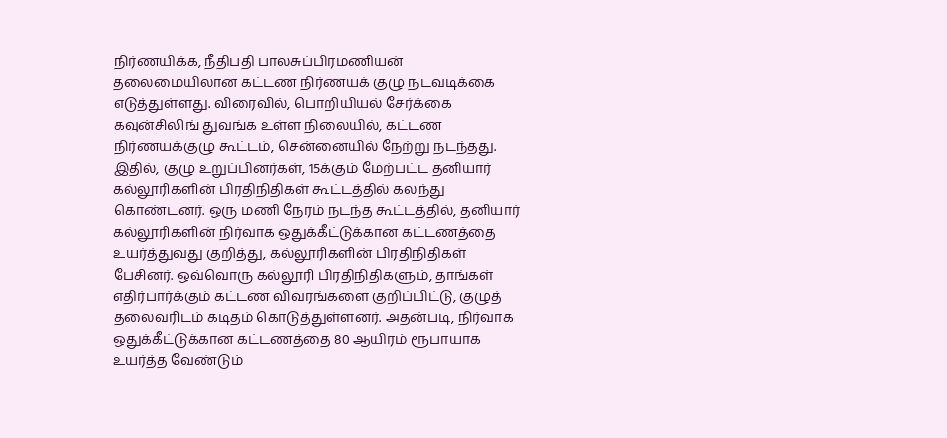நிர்ணயிக்க, நீதிபதி பாலசுப்பிரமணியன் தலைமையிலான கட்டண நிர்ணயக் குழு நடவடிக்கை எடுத்துள்ளது. விரைவில், பொறியியல் சேர்க்கை கவுன்சிலிங் துவங்க உள்ள நிலையில், கட்டண நிர்ணயக்குழு கூட்டம், சென்னையில் நேற்று நடந்தது. இதில், குழு உறுப்பினர்கள், 15க்கும் மேற்பட்ட தனியார் கல்லூரிகளின் பிரதிநிதிகள் கூட்டத்தில் கலந்து கொண்டனர். ஒரு மணி நேரம் நடந்த கூட்டத்தில், தனியார் கல்லூரிகளின் நிர்வாக ஒதுக்கீட்டுக்கான கட்டணத்தை உயர்த்துவது குறித்து, கல்லூரிகளின் பிரதிநிதிகள் பேசினர். ஒவ்வொரு கல்லூரி பிரதிநிதிகளும், தாங்கள் எதிர்பார்க்கும் கட்டண விவரங்களை குறிப்பிட்டு, குழுத் தலைவரிடம் கடிதம் கொடுத்துள்ளனர். அதன்படி, நிர்வாக ஒதுக்கீட்டுக்கான கட்டணத்தை 80 ஆயிரம் ரூபாயாக உயர்த்த வேண்டும்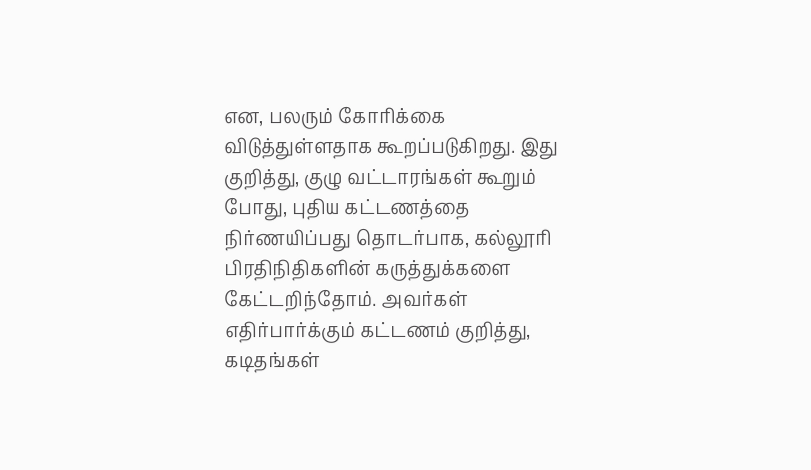என, பலரும் கோரிக்கை விடுத்துள்ளதாக கூறப்படுகிறது. இது குறித்து, குழு வட்டாரங்கள் கூறும் போது, புதிய கட்டணத்தை நிர்ணயிப்பது தொடர்பாக, கல்லூரி பிரதிநிதிகளின் கருத்துக்களை கேட்டறிந்தோம். அவர்கள் எதிர்பார்க்கும் கட்டணம் குறித்து, கடிதங்கள்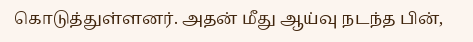கொடுத்துள்ளனர். அதன் மீது ஆய்வு நடந்த பின்,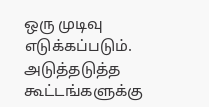ஒரு முடிவு எடுக்கப்படும். அடுத்தடுத்த கூட்டங்களுக்கு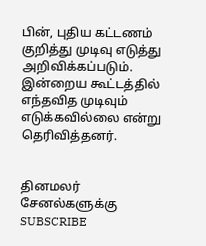பின், புதிய கட்டணம் குறித்து முடிவு எடுத்து அறிவிக்கப்படும். இன்றைய கூட்டத்தில் எந்தவித முடிவும் எடுக்கவில்லை என்று தெரிவித்தனர்.


தினமலர் சேனல்களுக்கு SUBSCRIBE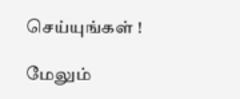செய்யுங்கள் !

மேலும்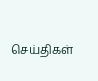செய்திகள்